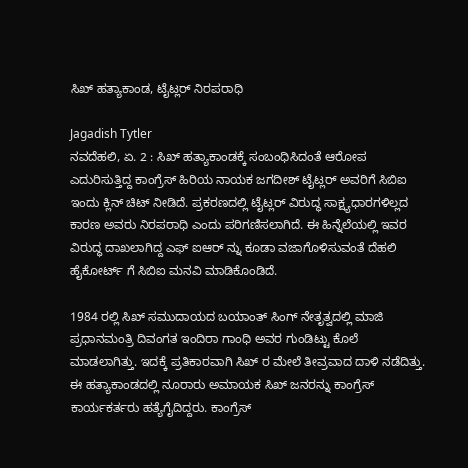ಸಿಖ್ ಹತ್ಯಾಕಾಂಡ, ಟೈಟ್ಲರ್ ನಿರಪರಾಧಿ

Jagadish Tytler
ನವದೆಹಲಿ, ಏ. 2 : ಸಿಖ್ ಹತ್ಯಾಕಾಂಡಕ್ಕೆ ಸಂಬಂಧಿಸಿದಂತೆ ಆರೋಪ ಎದುರಿಸುತ್ತಿದ್ದ ಕಾಂಗ್ರೆಸ್ ಹಿರಿಯ ನಾಯಕ ಜಗದೀಶ್ ಟೈಟ್ಲರ್ ಅವರಿಗೆ ಸಿಬಿಐ ಇಂದು ಕ್ಲಿನ್ ಚಿಟ್ ನೀಡಿದೆ. ಪ್ರಕರಣದಲ್ಲಿ ಟೈಟ್ಲರ್ ವಿರುದ್ಧ ಸಾಕ್ಷ್ಯಧಾರಗಳಿಲ್ಲದ ಕಾರಣ ಅವರು ನಿರಪರಾಧಿ ಎಂದು ಪರಿಗಣಿಸಲಾಗಿದೆ. ಈ ಹಿನ್ನೆಲೆಯಲ್ಲಿ ಇವರ ವಿರುದ್ಧ ದಾಖಲಾಗಿದ್ದ ಎಫ್ ಐಆರ್ ನ್ನು ಕೂಡಾ ವಜಾಗೊಳಿಸುವಂತೆ ದೆಹಲಿ ಹೈಕೋರ್ಟ್ ಗೆ ಸಿಬಿಐ ಮನವಿ ಮಾಡಿಕೊಂಡಿದೆ.

1984 ರಲ್ಲಿ ಸಿಖ್ ಸಮುದಾಯದ ಬಯಾಂತ್ ಸಿಂಗ್ ನೇತೃತ್ವದಲ್ಲಿ ಮಾಜಿ ಪ್ರಧಾನಮಂತ್ರಿ ದಿವಂಗತ ಇಂದಿರಾ ಗಾಂಧಿ ಅವರ ಗುಂಡಿಟ್ಟು ಕೊಲೆ ಮಾಡಲಾಗಿತ್ತು. ಇದಕ್ಕೆ ಪ್ರತಿಕಾರವಾಗಿ ಸಿಖ್ ರ ಮೇಲೆ ತೀವ್ರವಾದ ದಾಳಿ ನಡೆದಿತ್ತು. ಈ ಹತ್ಯಾಕಾಂಡದಲ್ಲಿ ನೂರಾರು ಅಮಾಯಕ ಸಿಖ್ ಜನರನ್ನು ಕಾಂಗ್ರೆಸ್ ಕಾರ್ಯಕರ್ತರು ಹತ್ಯೆಗೈದಿದ್ದರು. ಕಾಂಗ್ರೆಸ್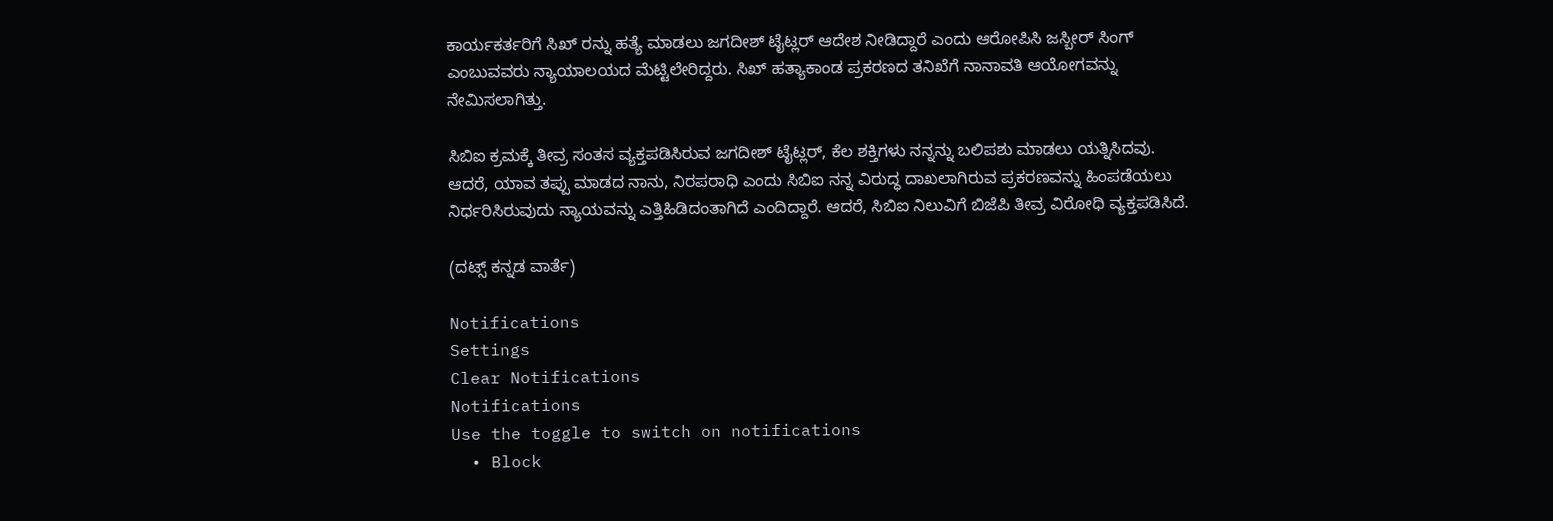ಕಾರ್ಯಕರ್ತರಿಗೆ ಸಿಖ್ ರನ್ನು ಹತ್ಯೆ ಮಾಡಲು ಜಗದೀಶ್ ಟೈಟ್ಲರ್ ಆದೇಶ ನೀಡಿದ್ದಾರೆ ಎಂದು ಆರೋಪಿಸಿ ಜಸ್ಬೀರ್ ಸಿಂಗ್ ಎಂಬುವವರು ನ್ಯಾಯಾಲಯದ ಮೆಟ್ಟಿಲೇರಿದ್ದರು. ಸಿಖ್ ಹತ್ಯಾಕಾಂಡ ಪ್ರಕರಣದ ತನಿಖೆಗೆ ನಾನಾವತಿ ಆಯೋಗವನ್ನು ನೇಮಿಸಲಾಗಿತ್ತು.

ಸಿಬಿಐ ಕ್ರಮಕ್ಕೆ ತೀವ್ರ ಸಂತಸ ವ್ಯಕ್ತಪಡಿಸಿರುವ ಜಗದೀಶ್ ಟೈಟ್ಲರ್, ಕೆಲ ಶಕ್ತಿಗಳು ನನ್ನನ್ನು ಬಲಿಪಶು ಮಾಡಲು ಯತ್ನಿಸಿದವು. ಆದರೆ, ಯಾವ ತಪ್ಪು ಮಾಡದ ನಾನು, ನಿರಪರಾಧಿ ಎಂದು ಸಿಬಿಐ ನನ್ನ ವಿರುದ್ಧ ದಾಖಲಾಗಿರುವ ಪ್ರಕರಣವನ್ನು ಹಿಂಪಡೆಯಲು ನಿರ್ಧರಿಸಿರುವುದು ನ್ಯಾಯವನ್ನು ಎತ್ತಿಹಿಡಿದಂತಾಗಿದೆ ಎಂದಿದ್ದಾರೆ. ಆದರೆ, ಸಿಬಿಐ ನಿಲುವಿಗೆ ಬಿಜೆಪಿ ತೀವ್ರ ವಿರೋಧಿ ವ್ಯಕ್ತಪಡಿಸಿದೆ.

(ದಟ್ಸ್ ಕನ್ನಡ ವಾರ್ತೆ)

Notifications
Settings
Clear Notifications
Notifications
Use the toggle to switch on notifications
  • Block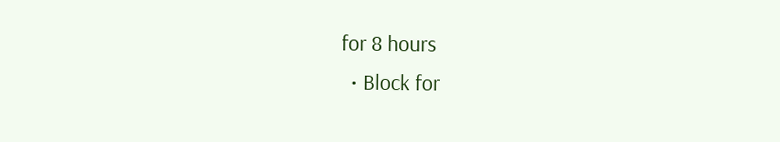for 8 hours
  • Block for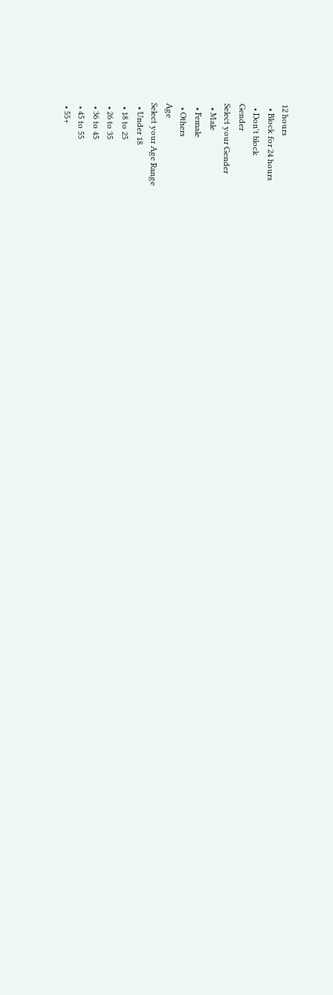12 hours
  • Block for 24 hours
  • Don't block
Gender
Select your Gender
  • Male
  • Female
  • Others
Age
Select your Age Range
  • Under 18
  • 18 to 25
  • 26 to 35
  • 36 to 45
  • 45 to 55
  • 55+